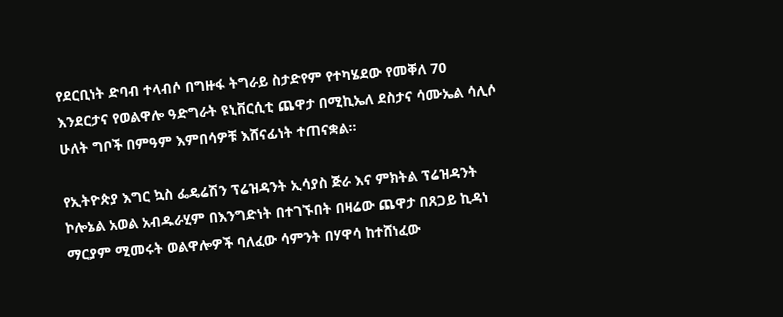የደርቢነት ድባብ ተላብሶ በግዙፋ ትግራይ ስታድየም የተካሄደው የመቐለ 70 እንደርታና የወልዋሎ ዓድግራት ዩኒቨርሲቲ ጨዋታ በሚኪኤለ ደስታና ሳሙኤል ሳሊሶ ሁለት ግቦች በምዓም እምበሳዎቹ እሸናፊነት ተጠናቋል።

የኢትዮጵያ እግር ኳስ ፌዴሬሽን ፕሬዝዳንት ኢሳያስ ጅራ እና ምክትል ፕሬዝዳንት ኮሎኔል አወል አብዱራሂም በእንግድነት በተገኙበት በዛሬው ጨዋታ በጸጋይ ኪዳነ ማርያም ሚመሩት ወልዋሎዎች ባለፈው ሳምንት በሃዋሳ ከተሸነፈው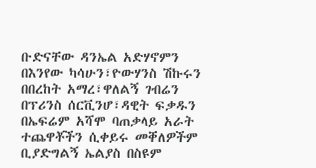ቡድናቸው ዳንኤል አድሃኖምን በእንየው ካሳሁን፣ዮውሃንስ ሽኩሩን በበረከት አማረ፣ዋለልኝ ገብሬን በፕሪንስ ሰርቪንሆ፣ዳዊት ፍቃዱን በኤፍሬም አሻሞ ባጠቃላይ አራት ተጨዋቾችን ሲቀይሩ መቐለዎችም ቢያድግልኝ ኤልያስ በስዩም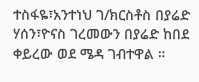ተስፋዬ፣አንተነህ ገ/ክርስቶስ በያሬድ ሃሰን፣ዮናስ ገረመውን በያሬድ ከበደ ቀይረው ወደ ሜዳ ገብተዋል ።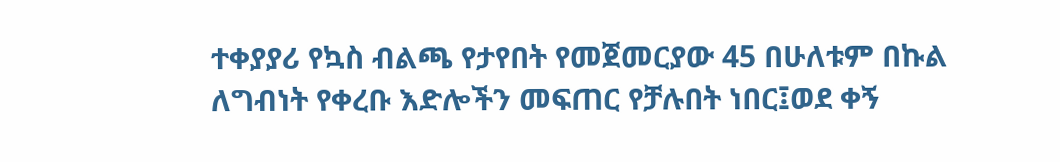ተቀያያሪ የኳስ ብልጫ የታየበት የመጀመርያው 45 በሁለቱም በኩል ለግብነት የቀረቡ እድሎችን መፍጠር የቻሉበት ነበር፤ወደ ቀኝ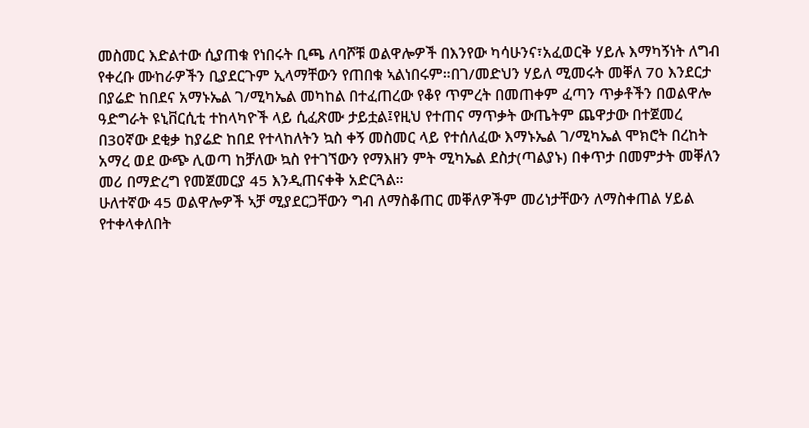መስመር እድልተው ሲያጠቁ የነበሩት ቢጫ ለባሾቹ ወልዋሎዎች በእንየው ካሳሁንና፣አፈወርቅ ሃይሉ እማካኝነት ለግብ የቀረቡ ሙከራዎችን ቢያደርጉም ኢላማቸውን የጠበቁ ኣልነበሩም።በገ/መድህን ሃይለ ሚመሩት መቐለ 70 እንደርታ በያሬድ ከበደና አማኑኤል ገ/ሚካኤል መካከል በተፈጠረው የቆየ ጥምረት በመጠቀም ፈጣን ጥቃቶችን በወልዋሎ ዓድግራት ዩኒቨርሲቲ ተከላካዮች ላይ ሲፈጽሙ ታይቷል፤የዚህ የተጠና ማጥቃት ውጤትም ጨዋታው በተጀመረ በ30ኛው ደቂቃ ከያሬድ ከበደ የተላከለትን ኳስ ቀኝ መስመር ላይ የተሰለፈው እማኑኤል ገ/ሚካኤል ሞክሮት በረከት አማረ ወደ ውጭ ሊወጣ ከቻለው ኳስ የተገኘውን የማእዘን ምት ሚካኤል ደስታ(ጣልያኑ) በቀጥታ በመምታት መቐለን መሪ በማድረግ የመጀመርያ 45 እንዲጠናቀቅ አድርጓል።
ሁለተኛው 45 ወልዋሎዎች ኣቻ ሚያደርጋቸውን ግብ ለማስቆጠር መቐለዎችም መሪነታቸውን ለማስቀጠል ሃይል የተቀላቀለበት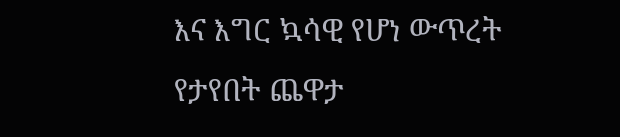እና እግር ኳሳዊ የሆነ ውጥረት የታየበት ጨዋታ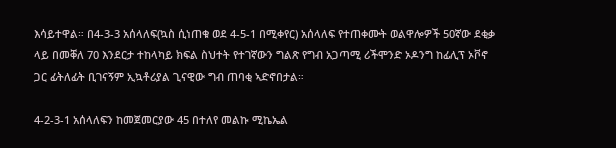እሳይተዋል። በ4-3-3 አሰላለፍ(ኳስ ሲነጠቁ ወደ 4-5-1 በሚቀየር) አሰላለፍ የተጠቀሙት ወልዋሎዎች 50ኛው ደቂቃ ላይ በመቐለ 70 እንደርታ ተከላካይ ክፍል ስህተት የተገኛውን ግልጽ የግብ አጋጣሚ ሪችሞንድ ኦዶንግ ከፊሊፕ ኦቮኖ ጋር ፊትለፊት ቢገናኝም ኢኳቶሪያል ጊናዊው ግብ ጠባቂ ኣድኖበታል።

4-2-3-1 አሰላለፍን ከመጀመርያው 45 በተለየ መልኩ ሚኬኤል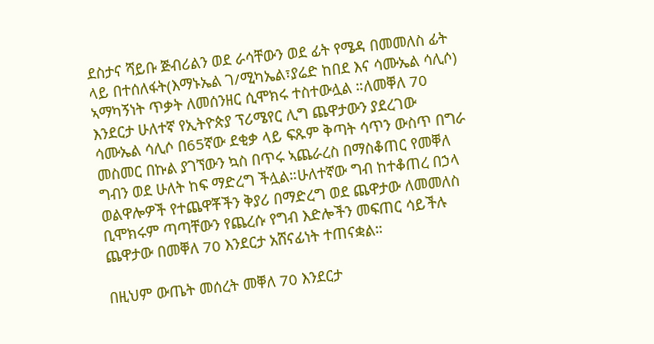ደስታና ሻይቡ ጅብሪልን ወደ ራሳቸውን ወደ ፊት የሜዳ በመመለስ ፊት ላይ በተሰለፋት(እማኑኤል ገ/ሚካኤል፣ያሬድ ከበደ እና ሳሙኤል ሳሊሶ) ኣማካኝነት ጥቃት ለመሰንዘር ሲሞክሩ ተስተውሏል ።ለመቐለ 70 እንደርታ ሁለተኛ የኢትዮጵያ ፕሪሜየር ሊግ ጨዋታውን ያደረገው ሳሙኤል ሳሊሶ በ65ኛው ደቂቃ ላይ ፍጹም ቅጣት ሳጥን ውስጥ በግራ መስመር በኩል ያገኘውን ኳስ በጥሩ ኣጨራረስ በማስቆጠር የመቐለ ግብን ወደ ሁለት ከፍ ማድረግ ችሏል።ሁለተኛው ግብ ከተቆጠረ በኃላ ወልዋሎዎች የተጨዋቾችን ቅያሪ በማድረግ ወደ ጨዋታው ለመመለስ ቢሞክሩም ጣጣቸውን የጨረሱ የግብ እድሎችን መፍጠር ሳይችሉ ጨዋታው በመቐለ 70 እንደርታ አሸናፊነት ተጠናቋል።

በዚህም ውጤት መሰረት መቐለ 70 እንደርታ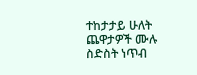ተከታታይ ሁለት ጨዋታዎች ሙሉ ስድስት ነጥብ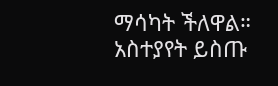ማሳካት ችለዋል።
አስተያየት ይስጡ